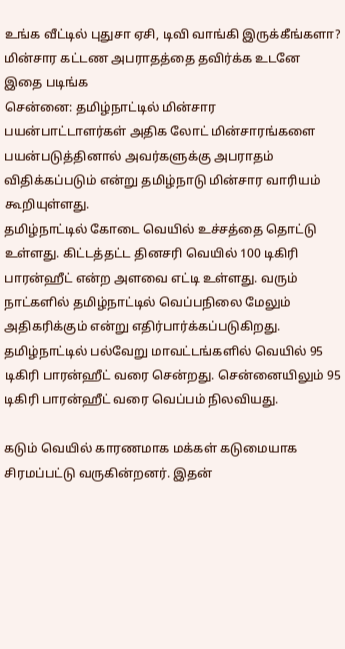உங்க வீட்டில் புதுசா ஏசி, டிவி வாங்கி இருக்கீங்களா? மின்சார கட்டண அபராதத்தை தவிர்க்க உடனே இதை படிங்க
சென்னை: தமிழ்நாட்டில் மின்சார பயன்பாட்டாளர்கள் அதிக லோட் மின்சாரங்களை பயன்படுத்தினால் அவர்களுக்கு அபராதம் விதிக்கப்படும் என்று தமிழ்நாடு மின்சார வாரியம் கூறியுள்ளது.
தமிழ்நாட்டில் கோடை வெயில் உச்சத்தை தொட்டு உள்ளது. கிட்டத்தட்ட தினசரி வெயில் 100 டிகிரி பாரன்ஹீட் என்ற அளவை எட்டி உள்ளது. வரும் நாட்களில் தமிழ்நாட்டில் வெப்பநிலை மேலும் அதிகரிக்கும் என்று எதிர்பார்க்கப்படுகிறது. தமிழ்நாட்டில் பல்வேறு மாவட்டங்களில் வெயில் 95 டிகிரி பாரன்ஹீட் வரை சென்றது. சென்னையிலும் 95 டிகிரி பாரன்ஹீட் வரை வெப்பம் நிலவியது.

கடும் வெயில் காரணமாக மக்கள் கடுமையாக சிரமப்பட்டு வருகின்றனர். இதன்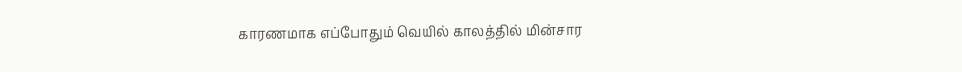காரணமாக எப்போதும் வெயில் காலத்தில் மின்சார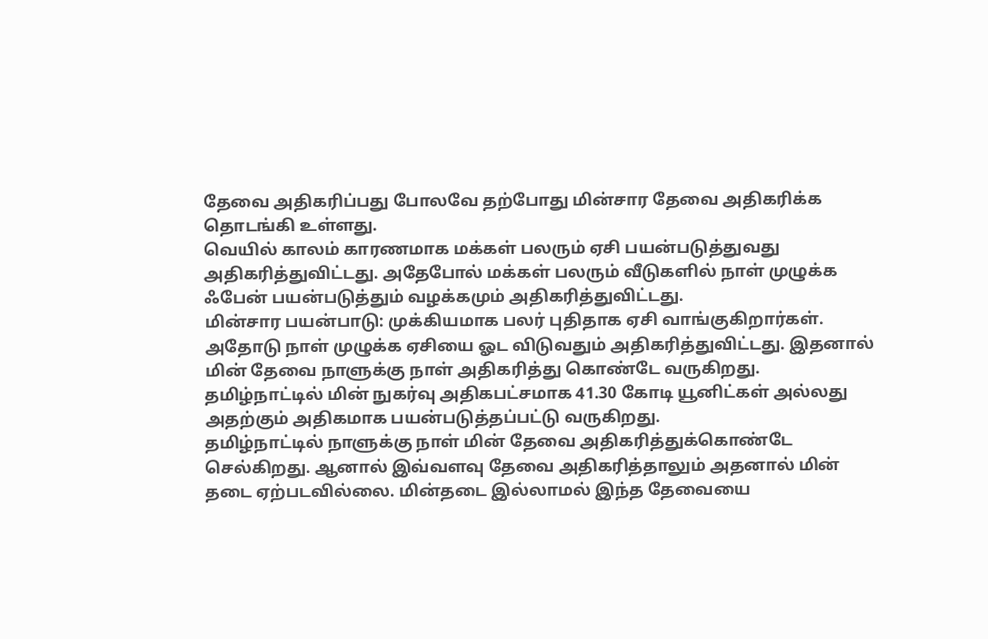தேவை அதிகரிப்பது போலவே தற்போது மின்சார தேவை அதிகரிக்க தொடங்கி உள்ளது.
வெயில் காலம் காரணமாக மக்கள் பலரும் ஏசி பயன்படுத்துவது அதிகரித்துவிட்டது. அதேபோல் மக்கள் பலரும் வீடுகளில் நாள் முழுக்க ஃபேன் பயன்படுத்தும் வழக்கமும் அதிகரித்துவிட்டது.
மின்சார பயன்பாடு: முக்கியமாக பலர் புதிதாக ஏசி வாங்குகிறார்கள். அதோடு நாள் முழுக்க ஏசியை ஓட விடுவதும் அதிகரித்துவிட்டது. இதனால் மின் தேவை நாளுக்கு நாள் அதிகரித்து கொண்டே வருகிறது.
தமிழ்நாட்டில் மின் நுகர்வு அதிகபட்சமாக 41.30 கோடி யூனிட்கள் அல்லது அதற்கும் அதிகமாக பயன்படுத்தப்பட்டு வருகிறது.
தமிழ்நாட்டில் நாளுக்கு நாள் மின் தேவை அதிகரித்துக்கொண்டே செல்கிறது. ஆனால் இவ்வளவு தேவை அதிகரித்தாலும் அதனால் மின் தடை ஏற்படவில்லை. மின்தடை இல்லாமல் இந்த தேவையை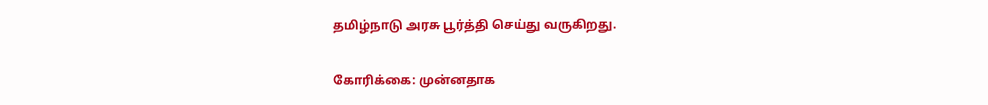தமிழ்நாடு அரசு பூர்த்தி செய்து வருகிறது.

கோரிக்கை: முன்னதாக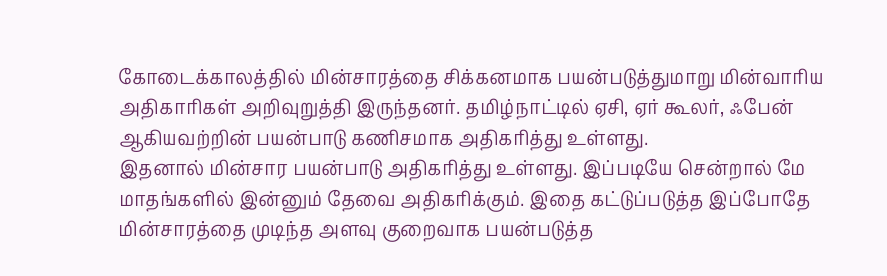கோடைக்காலத்தில் மின்சாரத்தை சிக்கனமாக பயன்படுத்துமாறு மின்வாரிய அதிகாரிகள் அறிவுறுத்தி இருந்தனர். தமிழ்நாட்டில் ஏசி, ஏர் கூலர், ஃபேன் ஆகியவற்றின் பயன்பாடு கணிசமாக அதிகரித்து உள்ளது.
இதனால் மின்சார பயன்பாடு அதிகரித்து உள்ளது. இப்படியே சென்றால் மே மாதங்களில் இன்னும் தேவை அதிகரிக்கும். இதை கட்டுப்படுத்த இப்போதே மின்சாரத்தை முடிந்த அளவு குறைவாக பயன்படுத்த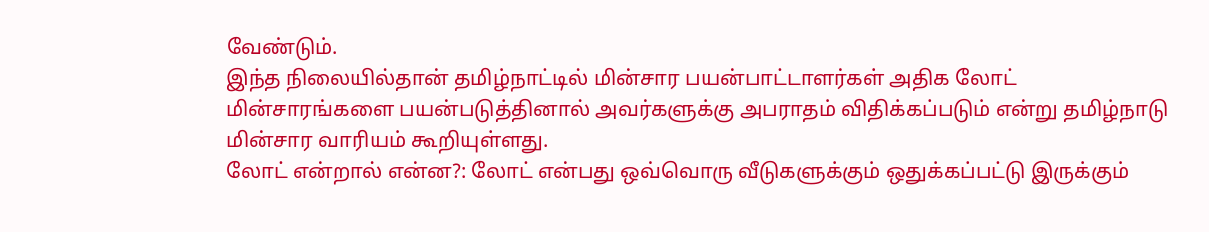வேண்டும்.
இந்த நிலையில்தான் தமிழ்நாட்டில் மின்சார பயன்பாட்டாளர்கள் அதிக லோட் மின்சாரங்களை பயன்படுத்தினால் அவர்களுக்கு அபராதம் விதிக்கப்படும் என்று தமிழ்நாடு மின்சார வாரியம் கூறியுள்ளது.
லோட் என்றால் என்ன?: லோட் என்பது ஒவ்வொரு வீடுகளுக்கும் ஒதுக்கப்பட்டு இருக்கும்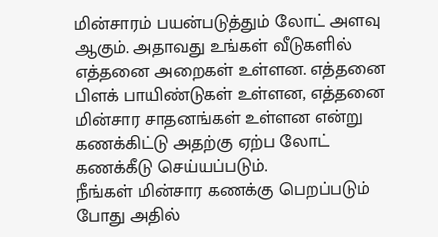மின்சாரம் பயன்படுத்தும் லோட் அளவு ஆகும். அதாவது உங்கள் வீடுகளில் எத்தனை அறைகள் உள்ளன. எத்தனை பிளக் பாயிண்டுகள் உள்ளன, எத்தனை மின்சார சாதனங்கள் உள்ளன என்று கணக்கிட்டு அதற்கு ஏற்ப லோட் கணக்கீடு செய்யப்படும்.
நீங்கள் மின்சார கணக்கு பெறப்படும் போது அதில்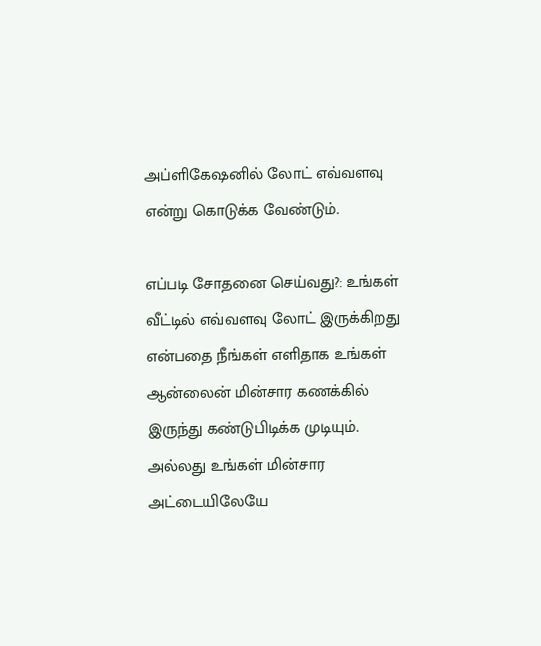அப்ளிகேஷனில் லோட் எவ்வளவு என்று கொடுக்க வேண்டும்.

எப்படி சோதனை செய்வது?: உங்கள் வீட்டில் எவ்வளவு லோட் இருக்கிறது என்பதை நீங்கள் எளிதாக உங்கள் ஆன்லைன் மின்சார கணக்கில் இருந்து கண்டுபிடிக்க முடியும். அல்லது உங்கள் மின்சார அட்டையிலேயே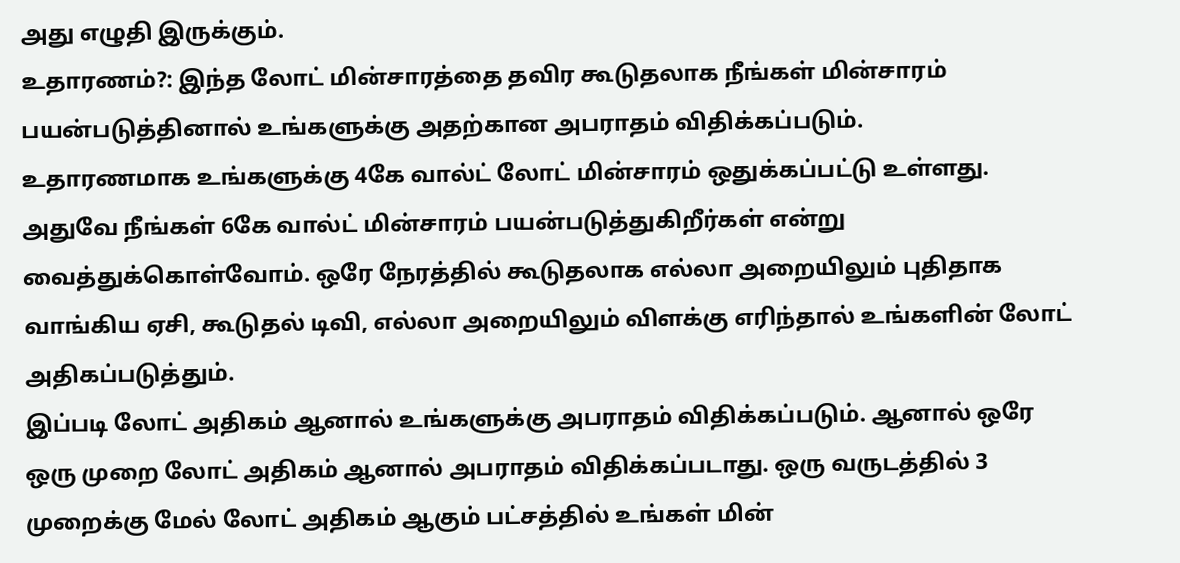அது எழுதி இருக்கும்.
உதாரணம்?: இந்த லோட் மின்சாரத்தை தவிர கூடுதலாக நீங்கள் மின்சாரம் பயன்படுத்தினால் உங்களுக்கு அதற்கான அபராதம் விதிக்கப்படும்.
உதாரணமாக உங்களுக்கு 4கே வால்ட் லோட் மின்சாரம் ஒதுக்கப்பட்டு உள்ளது. அதுவே நீங்கள் 6கே வால்ட் மின்சாரம் பயன்படுத்துகிறீர்கள் என்று வைத்துக்கொள்வோம். ஒரே நேரத்தில் கூடுதலாக எல்லா அறையிலும் புதிதாக வாங்கிய ஏசி, கூடுதல் டிவி, எல்லா அறையிலும் விளக்கு எரிந்தால் உங்களின் லோட் அதிகப்படுத்தும்.
இப்படி லோட் அதிகம் ஆனால் உங்களுக்கு அபராதம் விதிக்கப்படும். ஆனால் ஒரே ஒரு முறை லோட் அதிகம் ஆனால் அபராதம் விதிக்கப்படாது. ஒரு வருடத்தில் 3 முறைக்கு மேல் லோட் அதிகம் ஆகும் பட்சத்தில் உங்கள் மின்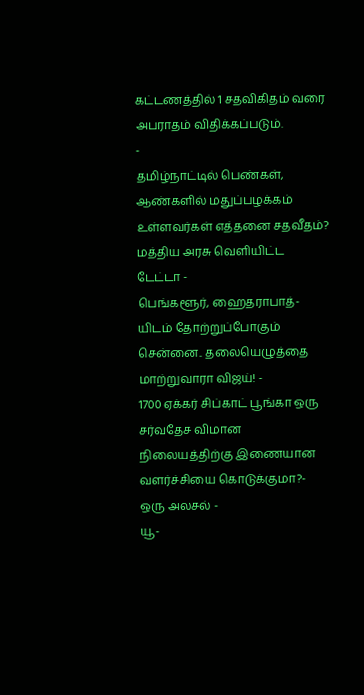கட்டணத்தில் 1 சதவிகிதம் வரை அபராதம் விதிக்கப்படும்.
-
தமிழ்நாட்டில் பெண்கள், ஆண்களில் மதுப்பழக்கம் உள்ளவர்கள் எத்தனை சதவீதம்? மத்திய அரசு வெளியிட்ட டேட்டா -
பெங்களூர், ஹைதராபாத்-யிடம் தோற்றுப்போகும் சென்னை.. தலையெழுத்தை மாற்றுவாரா விஜய்! -
1700 ஏக்கர் சிப்காட் பூங்கா ஒரு சர்வதேச விமான நிலையத்திற்கு இணையான வளர்ச்சியை கொடுக்குமா?- ஒரு அலசல் -
யூ-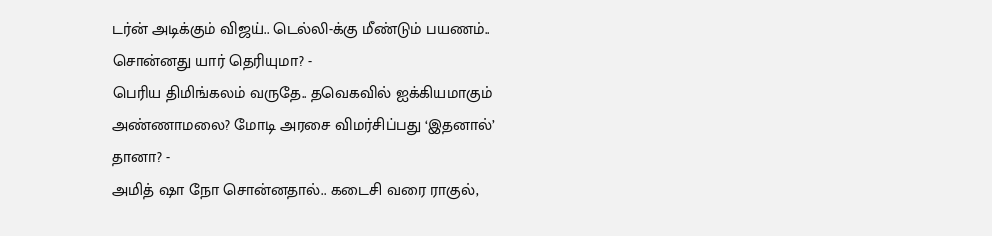டர்ன் அடிக்கும் விஜய்.. டெல்லி-க்கு மீண்டும் பயணம்.. சொன்னது யார் தெரியுமா? -
பெரிய திமிங்கலம் வருதே.. தவெகவில் ஐக்கியமாகும் அண்ணாமலை? மோடி அரசை விமர்சிப்பது ‘இதனால்’ தானா? -
அமித் ஷா நோ சொன்னதால்.. கடைசி வரை ராகுல்,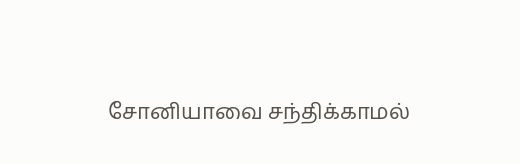சோனியாவை சந்திக்காமல்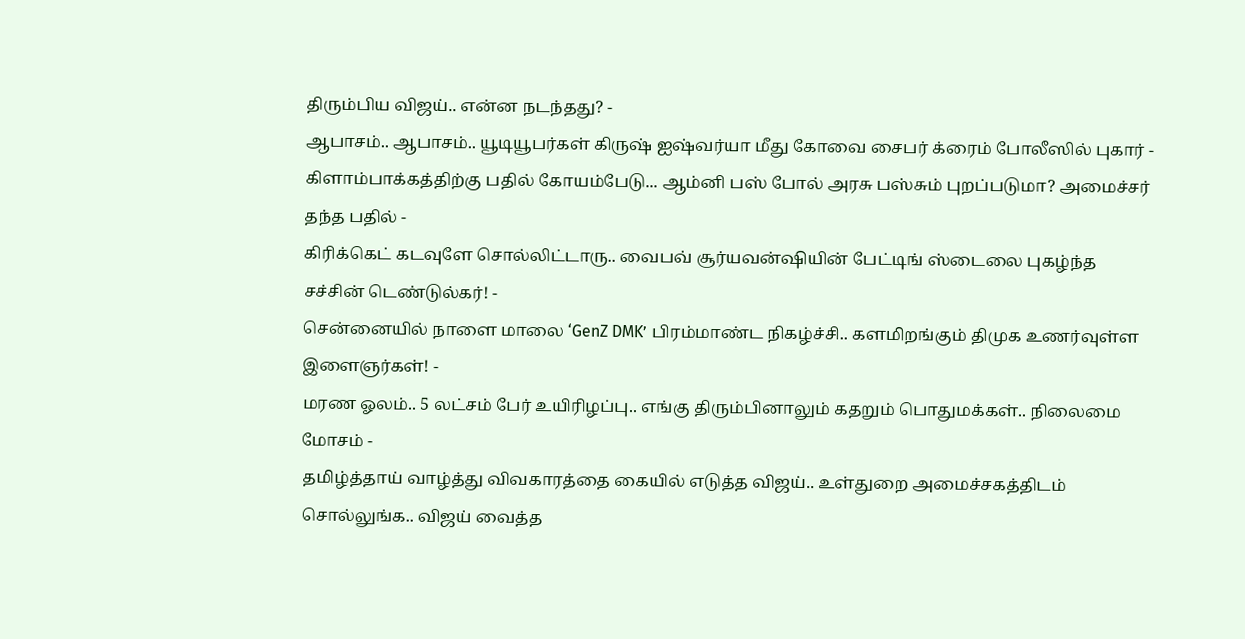திரும்பிய விஜய்.. என்ன நடந்தது? -
ஆபாசம்.. ஆபாசம்.. யூடியூபர்கள் கிருஷ் ஐஷ்வர்யா மீது கோவை சைபர் க்ரைம் போலீஸில் புகார் -
கிளாம்பாக்கத்திற்கு பதில் கோயம்பேடு... ஆம்னி பஸ் போல் அரசு பஸ்சும் புறப்படுமா? அமைச்சர் தந்த பதில் -
கிரிக்கெட் கடவுளே சொல்லிட்டாரு.. வைபவ் சூர்யவன்ஷியின் பேட்டிங் ஸ்டைலை புகழ்ந்த சச்சின் டெண்டுல்கர்! -
சென்னையில் நாளை மாலை ‘GenZ DMK’ பிரம்மாண்ட நிகழ்ச்சி.. களமிறங்கும் திமுக உணர்வுள்ள இளைஞர்கள்! -
மரண ஓலம்.. 5 லட்சம் பேர் உயிரிழப்பு.. எங்கு திரும்பினாலும் கதறும் பொதுமக்கள்.. நிலைமை மோசம் -
தமிழ்த்தாய் வாழ்த்து விவகாரத்தை கையில் எடுத்த விஜய்.. உள்துறை அமைச்சகத்திடம் சொல்லுங்க.. விஜய் வைத்த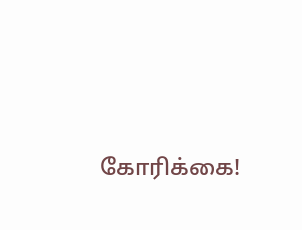கோரிக்கை!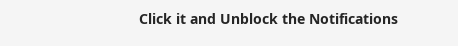Click it and Unblock the Notifications